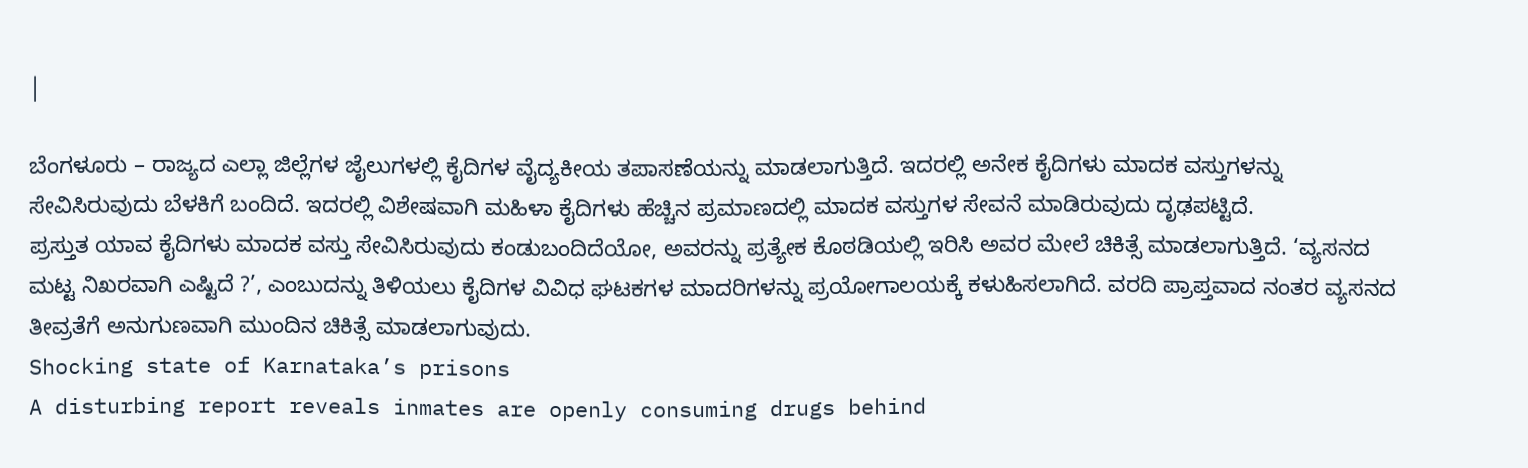|

ಬೆಂಗಳೂರು – ರಾಜ್ಯದ ಎಲ್ಲಾ ಜಿಲ್ಲೆಗಳ ಜೈಲುಗಳಲ್ಲಿ ಕೈದಿಗಳ ವೈದ್ಯಕೀಯ ತಪಾಸಣೆಯನ್ನು ಮಾಡಲಾಗುತ್ತಿದೆ. ಇದರಲ್ಲಿ ಅನೇಕ ಕೈದಿಗಳು ಮಾದಕ ವಸ್ತುಗಳನ್ನು ಸೇವಿಸಿರುವುದು ಬೆಳಕಿಗೆ ಬಂದಿದೆ. ಇದರಲ್ಲಿ ವಿಶೇಷವಾಗಿ ಮಹಿಳಾ ಕೈದಿಗಳು ಹೆಚ್ಚಿನ ಪ್ರಮಾಣದಲ್ಲಿ ಮಾದಕ ವಸ್ತುಗಳ ಸೇವನೆ ಮಾಡಿರುವುದು ದೃಢಪಟ್ಟಿದೆ.
ಪ್ರಸ್ತುತ ಯಾವ ಕೈದಿಗಳು ಮಾದಕ ವಸ್ತು ಸೇವಿಸಿರುವುದು ಕಂಡುಬಂದಿದೆಯೋ, ಅವರನ್ನು ಪ್ರತ್ಯೇಕ ಕೊಠಡಿಯಲ್ಲಿ ಇರಿಸಿ ಅವರ ಮೇಲೆ ಚಿಕಿತ್ಸೆ ಮಾಡಲಾಗುತ್ತಿದೆ. ‘ವ್ಯಸನದ ಮಟ್ಟ ನಿಖರವಾಗಿ ಎಷ್ಟಿದೆ ?’, ಎಂಬುದನ್ನು ತಿಳಿಯಲು ಕೈದಿಗಳ ವಿವಿಧ ಘಟಕಗಳ ಮಾದರಿಗಳನ್ನು ಪ್ರಯೋಗಾಲಯಕ್ಕೆ ಕಳುಹಿಸಲಾಗಿದೆ. ವರದಿ ಪ್ರಾಪ್ತವಾದ ನಂತರ ವ್ಯಸನದ ತೀವ್ರತೆಗೆ ಅನುಗುಣವಾಗಿ ಮುಂದಿನ ಚಿಕಿತ್ಸೆ ಮಾಡಲಾಗುವುದು.
Shocking state of Karnataka’s prisons
A disturbing report reveals inmates are openly consuming drugs behind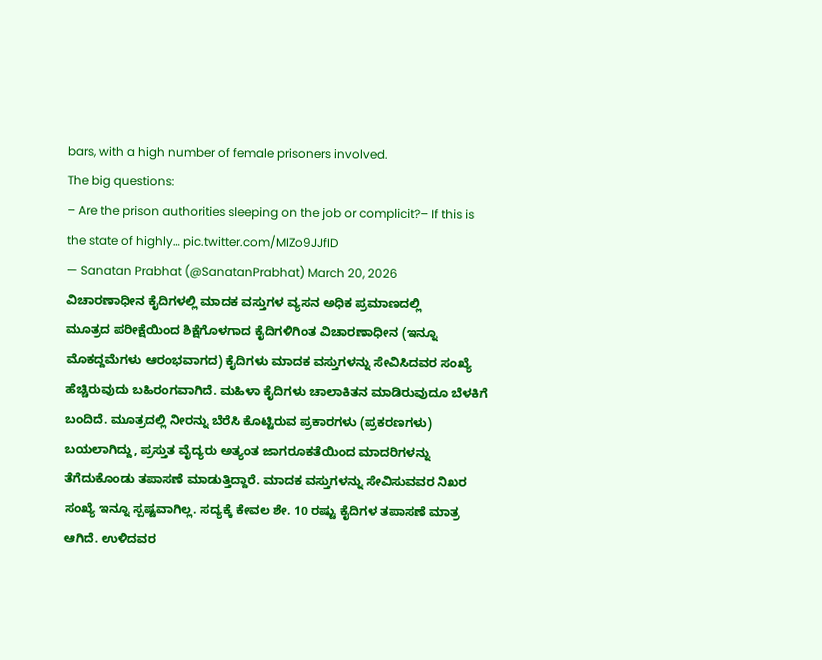bars, with a high number of female prisoners involved.
The big questions:
– Are the prison authorities sleeping on the job or complicit?– If this is the state of highly… pic.twitter.com/MIZo9JJfID
— Sanatan Prabhat (@SanatanPrabhat) March 20, 2026
ವಿಚಾರಣಾಧೀನ ಕೈದಿಗಳಲ್ಲಿ ಮಾದಕ ವಸ್ತುಗಳ ವ್ಯಸನ ಅಧಿಕ ಪ್ರಮಾಣದಲ್ಲಿ
ಮೂತ್ರದ ಪರೀಕ್ಷೆಯಿಂದ ಶಿಕ್ಷೆಗೊಳಗಾದ ಕೈದಿಗಳಿಗಿಂತ ವಿಚಾರಣಾಧೀನ (ಇನ್ನೂ ಮೊಕದ್ದಮೆಗಳು ಆರಂಭವಾಗದ) ಕೈದಿಗಳು ಮಾದಕ ವಸ್ತುಗಳನ್ನು ಸೇವಿಸಿದವರ ಸಂಖ್ಯೆ ಹೆಚ್ಚಿರುವುದು ಬಹಿರಂಗವಾಗಿದೆ. ಮಹಿಳಾ ಕೈದಿಗಳು ಚಾಲಾಕಿತನ ಮಾಡಿರುವುದೂ ಬೆಳಕಿಗೆ ಬಂದಿದೆ. ಮೂತ್ರದಲ್ಲಿ ನೀರನ್ನು ಬೆರೆಸಿ ಕೊಟ್ಟಿರುವ ಪ್ರಕಾರಗಳು (ಪ್ರಕರಣಗಳು) ಬಯಲಾಗಿದ್ದು, ಪ್ರಸ್ತುತ ವೈದ್ಯರು ಅತ್ಯಂತ ಜಾಗರೂಕತೆಯಿಂದ ಮಾದರಿಗಳನ್ನು ತೆಗೆದುಕೊಂಡು ತಪಾಸಣೆ ಮಾಡುತ್ತಿದ್ದಾರೆ. ಮಾದಕ ವಸ್ತುಗಳನ್ನು ಸೇವಿಸುವವರ ನಿಖರ ಸಂಖ್ಯೆ ಇನ್ನೂ ಸ್ಪಷ್ಟವಾಗಿಲ್ಲ. ಸದ್ಯಕ್ಕೆ ಕೇವಲ ಶೇ. 10 ರಷ್ಟು ಕೈದಿಗಳ ತಪಾಸಣೆ ಮಾತ್ರ ಆಗಿದೆ. ಉಳಿದವರ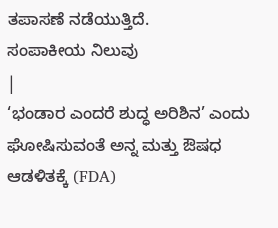ತಪಾಸಣೆ ನಡೆಯುತ್ತಿದೆ.
ಸಂಪಾಕೀಯ ನಿಲುವು
|
‘ಭಂಡಾರ ಎಂದರೆ ಶುದ್ಧ ಅರಿಶಿನ’ ಎಂದು ಘೋಷಿಸುವಂತೆ ಅನ್ನ ಮತ್ತು ಔಷಧ ಆಡಳಿತಕ್ಕೆ (FDA)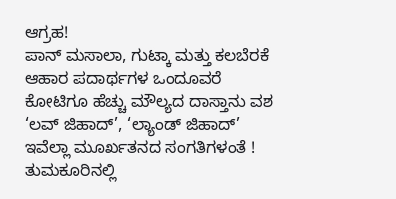ಆಗ್ರಹ!
ಪಾನ್ ಮಸಾಲಾ, ಗುಟ್ಕಾ ಮತ್ತು ಕಲಬೆರಕೆ ಆಹಾರ ಪದಾರ್ಥಗಳ ಒಂದೂವರೆ ಕೋಟಿಗೂ ಹೆಚ್ಚು ಮೌಲ್ಯದ ದಾಸ್ತಾನು ವಶ
‘ಲವ್ ಜಿಹಾದ್’, ‘ಲ್ಯಾಂಡ್ ಜಿಹಾದ್’ ಇವೆಲ್ಲಾ ಮೂರ್ಖತನದ ಸಂಗತಿಗಳಂತೆ !
ತುಮಕೂರಿನಲ್ಲಿ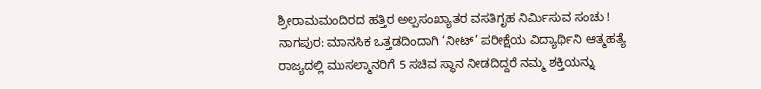ಶ್ರೀರಾಮಮಂದಿರದ ಹತ್ತಿರ ಅಲ್ಪಸಂಖ್ಯಾತರ ವಸತಿಗೃಹ ನಿರ್ಮಿಸುವ ಸಂಚು !
ನಾಗಪುರ: ಮಾನಸಿಕ ಒತ್ತಡದಿಂದಾಗಿ ‘ನೀಟ್’ ಪರೀಕ್ಷೆಯ ವಿದ್ಯಾರ್ಥಿನಿ ಆತ್ಮಹತ್ಯೆ
ರಾಜ್ಯದಲ್ಲಿ ಮುಸಲ್ಮಾನರಿಗೆ 5 ಸಚಿವ ಸ್ಥಾನ ನೀಡದಿದ್ದರೆ ನಮ್ಮ ಶಕ್ತಿಯನ್ನು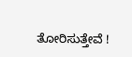ತೋರಿಸುತ್ತೇವೆ !